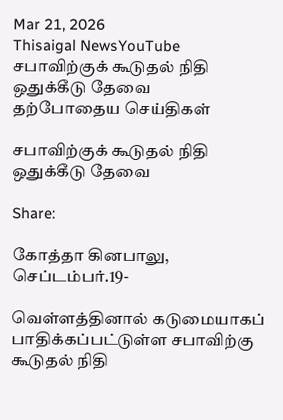Mar 21, 2026
Thisaigal NewsYouTube
சபாவிற்குக் கூடுதல் நிதி ஒதுக்கீடு தேவை
தற்போதைய செய்திகள்

சபாவிற்குக் கூடுதல் நிதி ஒதுக்கீடு தேவை

Share:

கோத்தா கினபாலு, செப்டம்பர்.19-

வெள்ளத்தினால் கடுமையாகப் பாதிக்கப்பட்டுள்ள சபாவிற்கு கூடுதல் நிதி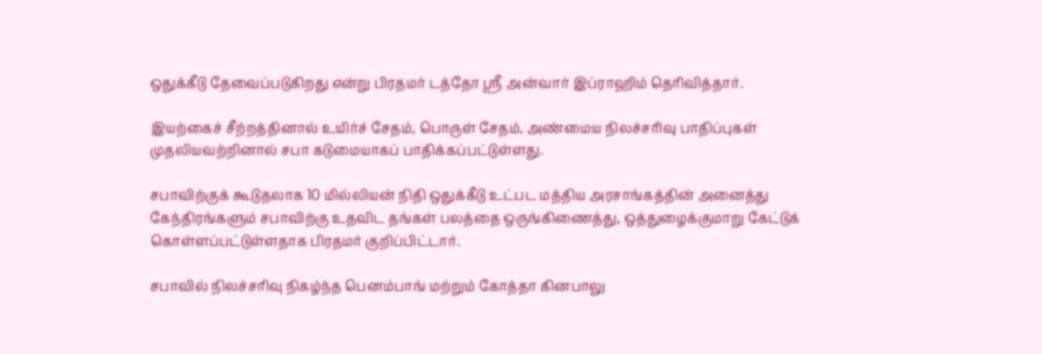ஒதுக்கீடு தேவைப்படுகிறது என்று பிரதமர் டத்தோ ஶ்ரீ அன்வார் இப்ராஹிம் தெரிவித்தார்.

இயற்கைச் சீற்றத்தினால் உயிர்ச் சேதம், பொருள் சேதம், அண்மைய நிலச்சரிவு பாதிப்புகள் முதலியவற்றினால் சபா கடுமையாகப் பாதிக்கப்பட்டுள்ளது.

சபாவிற்குக் கூடுதலாக 10 மில்லியன் நிதி ஒதுக்கீடு உட்பட மத்திய அரசாங்கத்தின் அனைத்து கேந்திரங்களும் சபாவிற்கு உதவிட தங்கள் பலத்தை ஒருங்கிணைத்து, ஒத்துழைக்குமாறு கேட்டுக் கொள்ளப்பட்டுள்ளதாக பிரதமர் குறிப்பிட்டார்.

சபாவில் நிலச்சரிவு நிகழ்ந்த பெனம்பாங் மற்றும் கோத்தா கினபாலு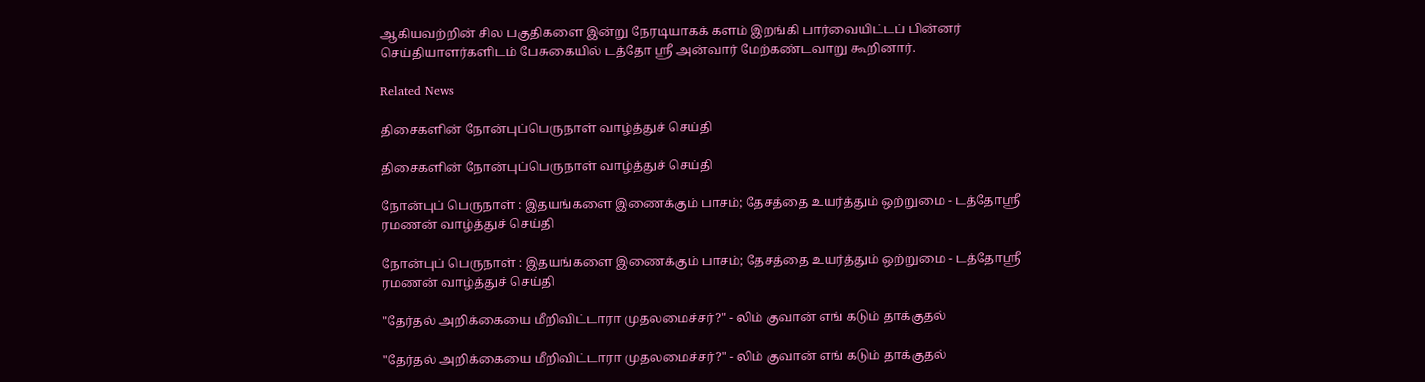ஆகியவற்றின் சில பகுதிகளை இன்று நேரடியாகக் களம் இறங்கி பார்வையிட்டப் பின்னர் செய்தியாளர்களிடம் பேசுகையில் டத்தோ ஶ்ரீ அன்வார் மேற்கண்டவாறு கூறினார்.

Related News

திசைகளின் நோன்புப்பெருநாள் வாழ்த்துச் செய்தி

திசைகளின் நோன்புப்பெருநாள் வாழ்த்துச் செய்தி

நோன்புப் பெருநாள் : இதயங்களை இணைக்கும் பாசம்; தேசத்தை உயர்த்தும் ஒற்றுமை - டத்தோஶ்ரீ ரமணன் வாழ்த்துச் செய்தி

நோன்புப் பெருநாள் : இதயங்களை இணைக்கும் பாசம்; தேசத்தை உயர்த்தும் ஒற்றுமை - டத்தோஶ்ரீ ரமணன் வாழ்த்துச் செய்தி

"தேர்தல் அறிக்கையை மீறிவிட்டாரா முதலமைச்சர்?" - லிம் குவான் எங் கடும் தாக்குதல்

"தேர்தல் அறிக்கையை மீறிவிட்டாரா முதலமைச்சர்?" - லிம் குவான் எங் கடும் தாக்குதல்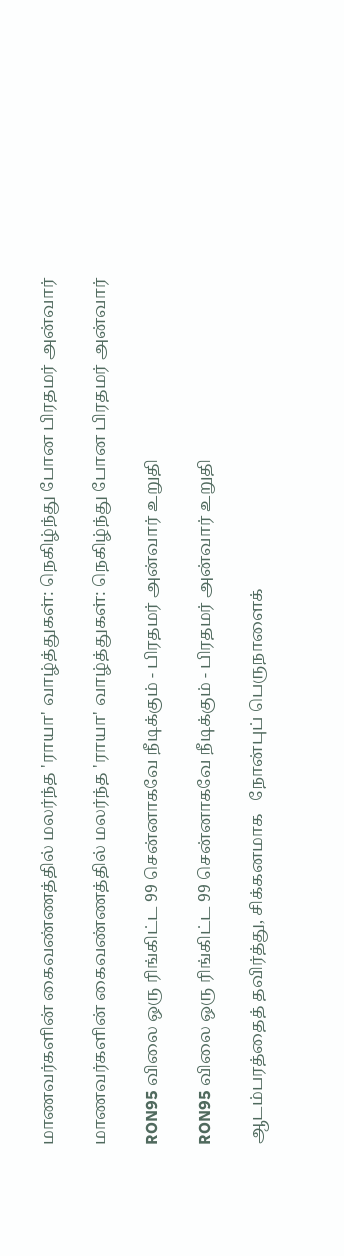மாணவர்களின் கைவண்ணத்தில் மலர்ந்த 'ராயா' வாழ்த்துகள்: நெகிழ்ந்து போன பிரதமர் அன்வார்

மாணவர்களின் கைவண்ணத்தில் மலர்ந்த 'ராயா' வாழ்த்துகள்: நெகிழ்ந்து போன பிரதமர் அன்வார்

RON95 விலை ஒரு ரிங்கிட்ட 99 சென்னாகவே நீடிக்கும் - பிரதமர் அன்வார் உறுதி

RON95 விலை ஒரு ரிங்கிட்ட 99 சென்னாகவே நீடிக்கும் - பிரதமர் அன்வார் உறுதி

ஆடம்பரத்தைத் தவிர்த்து, சிக்கனமாக   நோன்புப் பெருநாளைக்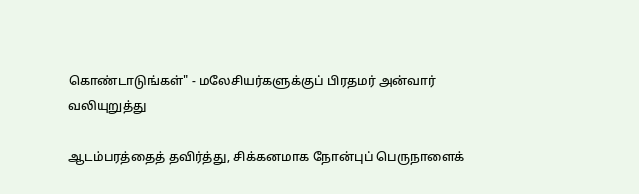கொண்டாடுங்கள்" - மலேசியர்களுக்குப் பிரதமர் அன்வார் வலியுறுத்து

ஆடம்பரத்தைத் தவிர்த்து, சிக்கனமாக நோன்புப் பெருநாளைக்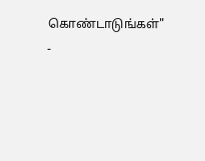கொண்டாடுங்கள்" -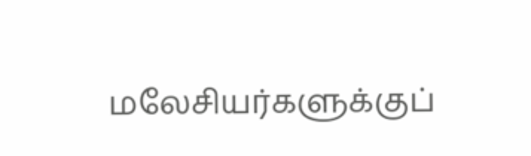மலேசியர்களுக்குப்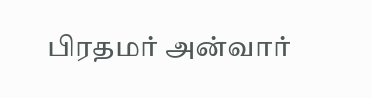பிரதமர் அன்வார்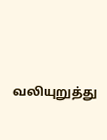வலியுறுத்து